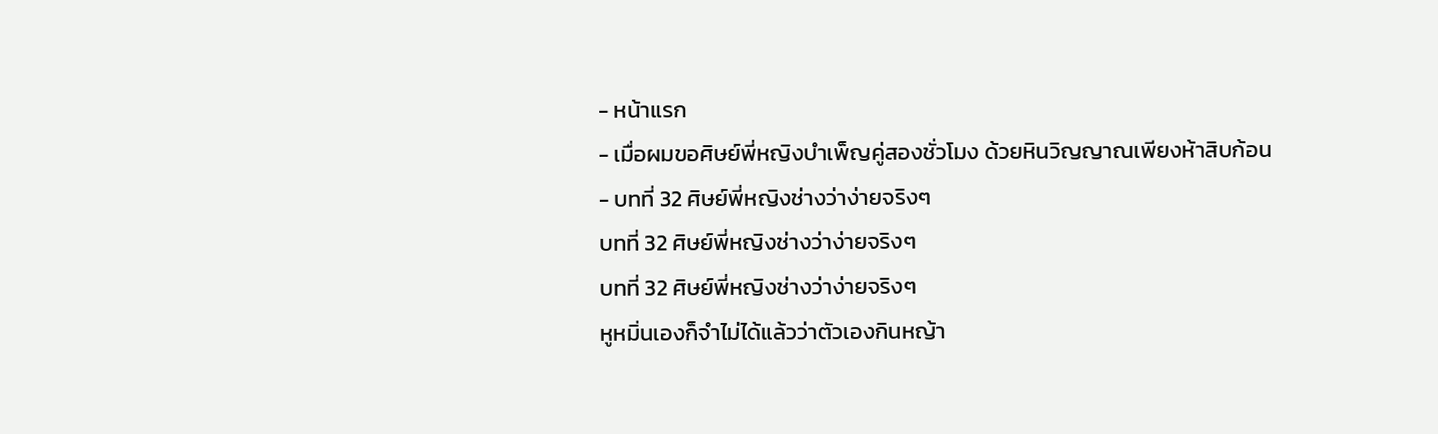- หน้าแรก
- เมื่อผมขอศิษย์พี่หญิงบำเพ็ญคู่สองชั่วโมง ด้วยหินวิญญาณเพียงห้าสิบก้อน
- บทที่ 32 ศิษย์พี่หญิงช่างว่าง่ายจริงๆ
บทที่ 32 ศิษย์พี่หญิงช่างว่าง่ายจริงๆ
บทที่ 32 ศิษย์พี่หญิงช่างว่าง่ายจริงๆ
หูหมิ่นเองก็จำไม่ได้แล้วว่าตัวเองกินหญ้า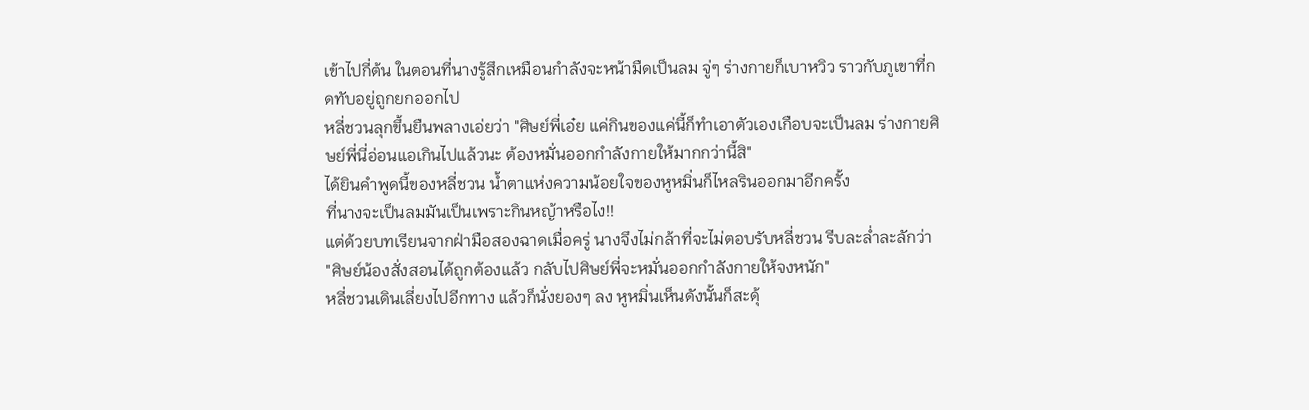เข้าไปกี่ต้น ในตอนที่นางรู้สึกเหมือนกำลังจะหน้ามืดเป็นลม จู่ๆ ร่างกายก็เบาหวิว ราวกับภูเขาที่กดทับอยู่ถูกยกออกไป
หลี่ชวนลุกขึ้นยืนพลางเอ่ยว่า "ศิษย์พี่เอ๋ย แค่กินของแค่นี้ก็ทำเอาตัวเองเกือบจะเป็นลม ร่างกายศิษย์พี่นี่อ่อนแอเกินไปแล้วนะ ต้องหมั่นออกกำลังกายให้มากกว่านี้สิ"
ได้ยินคำพูดนี้ของหลี่ชวน น้ำตาแห่งความน้อยใจของหูหมิ่นก็ไหลรินออกมาอีกครั้ง
ที่นางจะเป็นลมมันเป็นเพราะกินหญ้าหรือไง!!
แต่ด้วยบทเรียนจากฝ่ามือสองฉาดเมื่อครู่ นางจึงไม่กล้าที่จะไม่ตอบรับหลี่ชวน รีบละล่ำละลักว่า "ศิษย์น้องสั่งสอนได้ถูกต้องแล้ว กลับไปศิษย์พี่จะหมั่นออกกำลังกายให้จงหนัก"
หลี่ชวนเดินเลี่ยงไปอีกทาง แล้วก็นั่งยองๆ ลง หูหมิ่นเห็นดังนั้นก็สะดุ้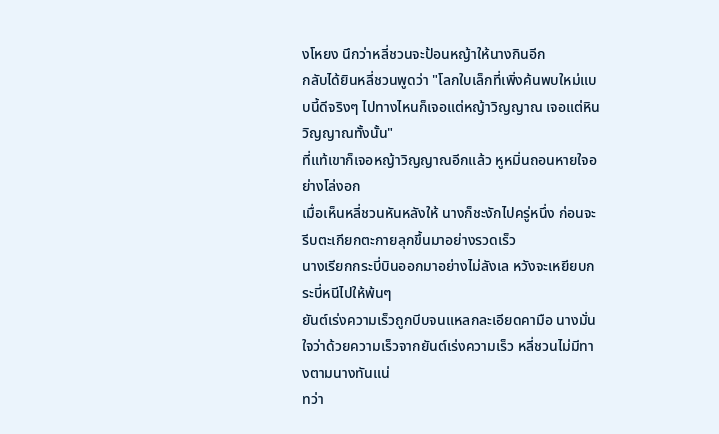งโหยง นึกว่าหลี่ชวนจะป้อนหญ้าให้นางกินอีก
กลับได้ยินหลี่ชวนพูดว่า "โลกใบเล็กที่เพิ่งค้นพบใหม่แบบนี้ดีจริงๆ ไปทางไหนก็เจอแต่หญ้าวิญญาณ เจอแต่หินวิญญาณทั้งนั้น"
ที่แท้เขาก็เจอหญ้าวิญญาณอีกแล้ว หูหมิ่นถอนหายใจอย่างโล่งอก
เมื่อเห็นหลี่ชวนหันหลังให้ นางก็ชะงักไปครู่หนึ่ง ก่อนจะรีบตะเกียกตะกายลุกขึ้นมาอย่างรวดเร็ว
นางเรียกกระบี่บินออกมาอย่างไม่ลังเล หวังจะเหยียบกระบี่หนีไปให้พ้นๆ
ยันต์เร่งความเร็วถูกบีบจนแหลกละเอียดคามือ นางมั่นใจว่าด้วยความเร็วจากยันต์เร่งความเร็ว หลี่ชวนไม่มีทางตามนางทันแน่
ทว่า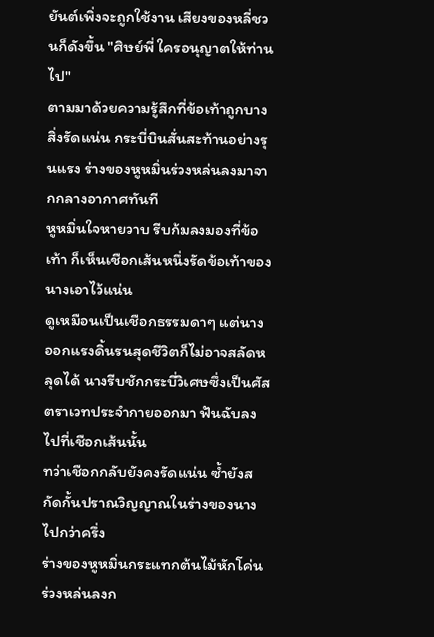ยันต์เพิ่งจะถูกใช้งาน เสียงของหลี่ชวนก็ดังขึ้น "ศิษย์พี่ ใครอนุญาตให้ท่านไป"
ตามมาด้วยความรู้สึกที่ข้อเท้าถูกบางสิ่งรัดแน่น กระบี่บินสั่นสะท้านอย่างรุนแรง ร่างของหูหมิ่นร่วงหล่นลงมาจากกลางอากาศทันที
หูหมิ่นใจหายวาบ รีบก้มลงมองที่ข้อเท้า ก็เห็นเชือกเส้นหนึ่งรัดข้อเท้าของนางเอาไว้แน่น
ดูเหมือนเป็นเชือกธรรมดาๆ แต่นางออกแรงดิ้นรนสุดชีวิตก็ไม่อาจสลัดหลุดได้ นางรีบชักกระบี่วิเศษซึ่งเป็นศัสตราเวทประจำกายออกมา ฟันฉับลงไปที่เชือกเส้นนั้น
ทว่าเชือกกลับยังคงรัดแน่น ซ้ำยังสกัดกั้นปราณวิญญาณในร่างของนางไปกว่าครึ่ง
ร่างของหูหมิ่นกระแทกต้นไม้หักโค่น ร่วงหล่นลงก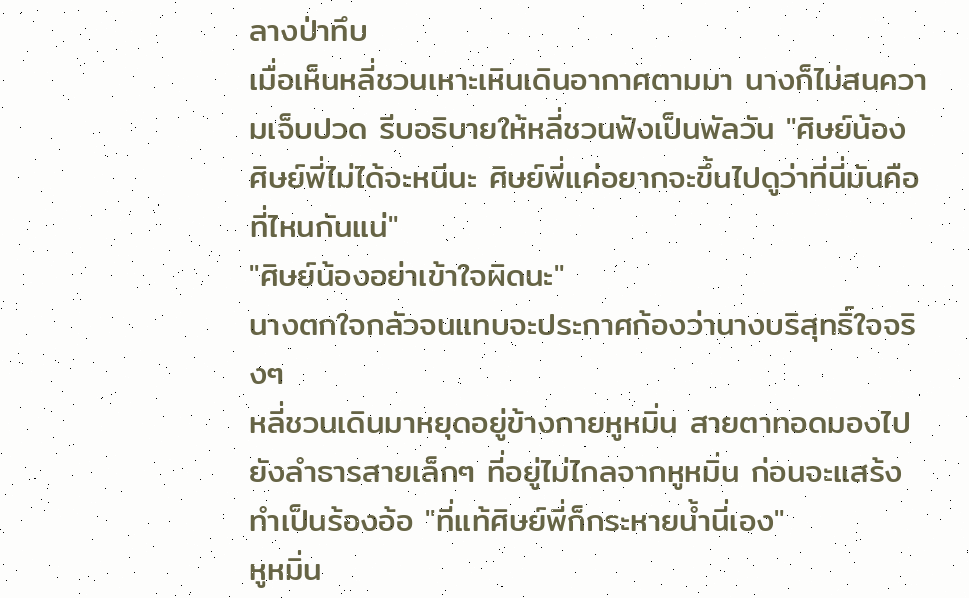ลางป่าทึบ
เมื่อเห็นหลี่ชวนเหาะเหินเดินอากาศตามมา นางก็ไม่สนความเจ็บปวด รีบอธิบายให้หลี่ชวนฟังเป็นพัลวัน "ศิษย์น้อง ศิษย์พี่ไม่ได้จะหนีนะ ศิษย์พี่แค่อยากจะขึ้นไปดูว่าที่นี่มันคือที่ไหนกันแน่"
"ศิษย์น้องอย่าเข้าใจผิดนะ"
นางตกใจกลัวจนแทบจะประกาศก้องว่านางบริสุทธิ์ใจจริงๆ
หลี่ชวนเดินมาหยุดอยู่ข้างกายหูหมิ่น สายตาทอดมองไปยังลำธารสายเล็กๆ ที่อยู่ไม่ไกลจากหูหมิ่น ก่อนจะแสร้งทำเป็นร้องอ้อ "ที่แท้ศิษย์พี่ก็กระหายน้ำนี่เอง"
หูหมิ่น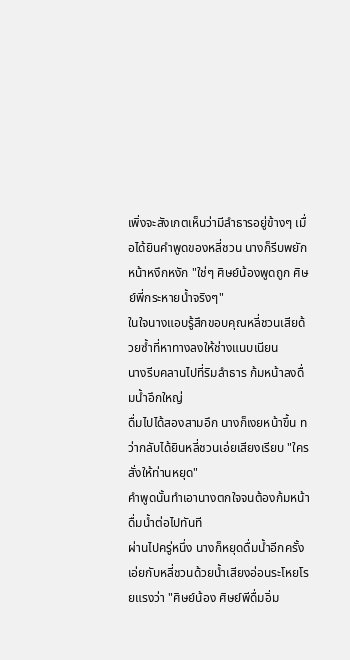เพิ่งจะสังเกตเห็นว่ามีลำธารอยู่ข้างๆ เมื่อได้ยินคำพูดของหลี่ชวน นางก็รีบพยักหน้าหงึกหงัก "ใช่ๆ ศิษย์น้องพูดถูก ศิษย์พี่กระหายน้ำจริงๆ"
ในใจนางแอบรู้สึกขอบคุณหลี่ชวนเสียด้วยซ้ำที่หาทางลงให้ช่างแนบเนียน
นางรีบคลานไปที่ริมลำธาร ก้มหน้าลงดื่มน้ำอึกใหญ่
ดื่มไปได้สองสามอึก นางก็เงยหน้าขึ้น ทว่ากลับได้ยินหลี่ชวนเอ่ยเสียงเรียบ "ใครสั่งให้ท่านหยุด"
คำพูดนั้นทำเอานางตกใจจนต้องก้มหน้าดื่มน้ำต่อไปทันที
ผ่านไปครู่หนึ่ง นางก็หยุดดื่มน้ำอีกครั้ง เอ่ยกับหลี่ชวนด้วยน้ำเสียงอ่อนระโหยโรยแรงว่า "ศิษย์น้อง ศิษย์พีดื่มอิ่ม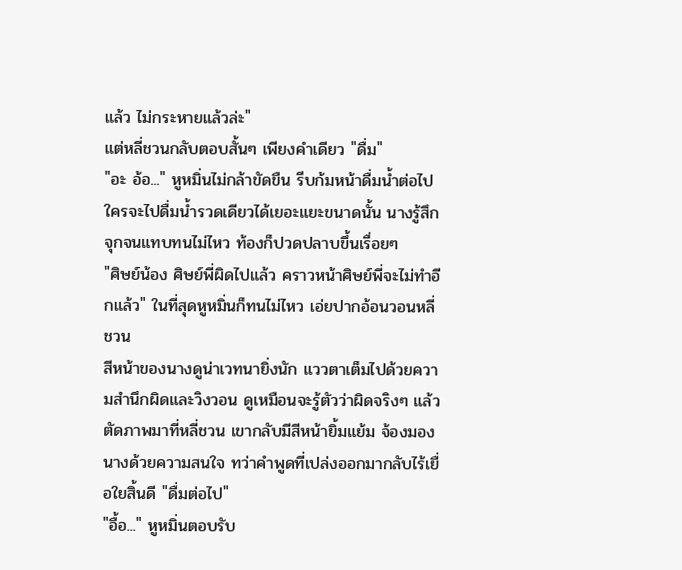แล้ว ไม่กระหายแล้วล่ะ"
แต่หลี่ชวนกลับตอบสั้นๆ เพียงคำเดียว "ดื่ม"
"อะ อ้อ..." หูหมิ่นไม่กล้าขัดขืน รีบก้มหน้าดื่มน้ำต่อไป
ใครจะไปดื่มน้ำรวดเดียวได้เยอะแยะขนาดนั้น นางรู้สึกจุกจนแทบทนไม่ไหว ท้องก็ปวดปลาบขึ้นเรื่อยๆ
"ศิษย์น้อง ศิษย์พี่ผิดไปแล้ว คราวหน้าศิษย์พี่จะไม่ทำอีกแล้ว" ในที่สุดหูหมิ่นก็ทนไม่ไหว เอ่ยปากอ้อนวอนหลี่ชวน
สีหน้าของนางดูน่าเวทนายิ่งนัก แววตาเต็มไปด้วยความสำนึกผิดและวิงวอน ดูเหมือนจะรู้ตัวว่าผิดจริงๆ แล้ว
ตัดภาพมาที่หลี่ชวน เขากลับมีสีหน้ายิ้มแย้ม จ้องมองนางด้วยความสนใจ ทว่าคำพูดที่เปล่งออกมากลับไร้เยื่อใยสิ้นดี "ดื่มต่อไป"
"อื้อ..." หูหมิ่นตอบรับ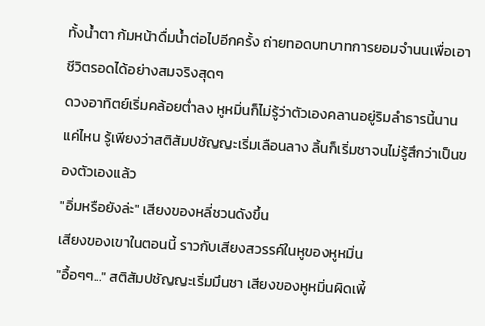ทั้งน้ำตา ก้มหน้าดื่มน้ำต่อไปอีกครั้ง ถ่ายทอดบทบาทการยอมจำนนเพื่อเอาชีวิตรอดได้อย่างสมจริงสุดๆ
ดวงอาทิตย์เริ่มคล้อยต่ำลง หูหมิ่นก็ไม่รู้ว่าตัวเองคลานอยู่ริมลำธารนี้นานแค่ไหน รู้เพียงว่าสติสัมปชัญญะเริ่มเลือนลาง ลิ้นก็เริ่มชาจนไม่รู้สึกว่าเป็นของตัวเองแล้ว
"อิ่มหรือยังล่ะ" เสียงของหลี่ชวนดังขึ้น
เสียงของเขาในตอนนี้ ราวกับเสียงสวรรค์ในหูของหูหมิ่น
"อื้อๆๆ..." สติสัมปชัญญะเริ่มมึนชา เสียงของหูหมิ่นผิดเพี้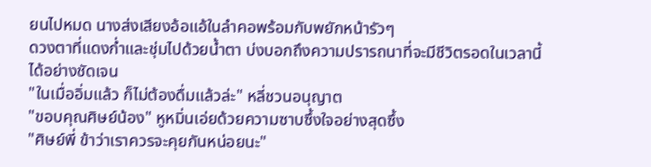ยนไปหมด นางส่งเสียงอ้อแอ้ในลำคอพร้อมกับพยักหน้ารัวๆ
ดวงตาที่แดงก่ำและชุ่มไปด้วยน้ำตา บ่งบอกถึงความปรารถนาที่จะมีชีวิตรอดในเวลานี้ได้อย่างชัดเจน
"ในเมื่ออิ่มแล้ว ก็ไม่ต้องดื่มแล้วล่ะ" หลี่ชวนอนุญาต
"ขอบคุณศิษย์น้อง" หูหมิ่นเอ่ยด้วยความซาบซึ้งใจอย่างสุดซึ้ง
"ศิษย์พี่ ข้าว่าเราควรจะคุยกันหน่อยนะ"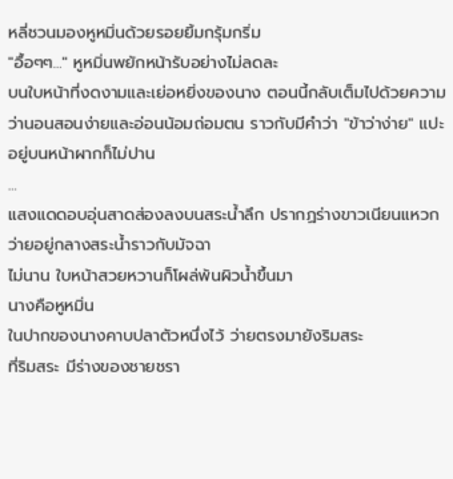หลี่ชวนมองหูหมิ่นด้วยรอยยิ้มกรุ้มกริ่ม
"อื้อๆๆ..." หูหมิ่นพยักหน้ารับอย่างไม่ลดละ
บนใบหน้าที่งดงามและเย่อหยิ่งของนาง ตอนนี้กลับเต็มไปด้วยความว่านอนสอนง่ายและอ่อนน้อมถ่อมตน ราวกับมีคำว่า "ข้าว่าง่าย" แปะอยู่บนหน้าผากก็ไม่ปาน
...
แสงแดดอบอุ่นสาดส่องลงบนสระน้ำลึก ปรากฏร่างขาวเนียนแหวกว่ายอยู่กลางสระน้ำราวกับมัจฉา
ไม่นาน ใบหน้าสวยหวานก็โผล่พ้นผิวน้ำขึ้นมา
นางคือหูหมิ่น
ในปากของนางคาบปลาตัวหนึ่งไว้ ว่ายตรงมายังริมสระ
ที่ริมสระ มีร่างของชายชรา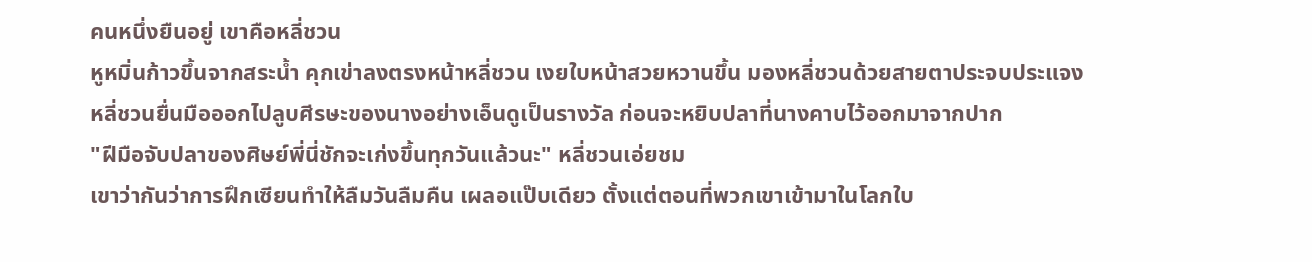คนหนึ่งยืนอยู่ เขาคือหลี่ชวน
หูหมิ่นก้าวขึ้นจากสระน้ำ คุกเข่าลงตรงหน้าหลี่ชวน เงยใบหน้าสวยหวานขึ้น มองหลี่ชวนด้วยสายตาประจบประแจง
หลี่ชวนยื่นมือออกไปลูบศีรษะของนางอย่างเอ็นดูเป็นรางวัล ก่อนจะหยิบปลาที่นางคาบไว้ออกมาจากปาก
"ฝีมือจับปลาของศิษย์พี่นี่ชักจะเก่งขึ้นทุกวันแล้วนะ" หลี่ชวนเอ่ยชม
เขาว่ากันว่าการฝึกเซียนทำให้ลืมวันลืมคืน เผลอแป๊บเดียว ตั้งแต่ตอนที่พวกเขาเข้ามาในโลกใบ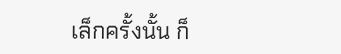เล็กครั้งนั้น ก็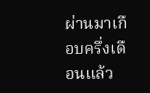ผ่านมาเกือบครึ่งเดือนแล้ว